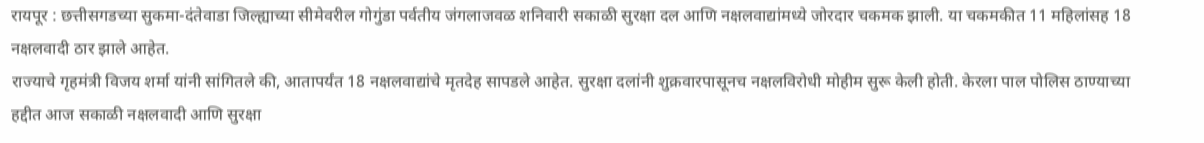रायपूर : छत्तीसगडच्या सुकमा-दंतेवाडा जिल्ह्याच्या सीमेवरील गोगुंडा पर्वतीय जंगलाजवळ शनिवारी सकाळी सुरक्षा दल आणि नक्षलवाद्यांमध्ये जोरदार चकमक झाली. या चकमकीत 11 महिलांसह 18 नक्षलवादी ठार झाले आहेत.
राज्याचे गृहमंत्री विजय शर्मा यांनी सांगितले की, आतापर्यंत 18 नक्षलवाद्यांचे मृतदेह सापडले आहेत. सुरक्षा दलांनी शुक्रवारपासूनच नक्षलविरोधी मोहीम सुरू केली होती. केरला पाल पोलिस ठाण्याच्या हद्दीत आज सकाळी नक्षलवादी आणि सुरक्षा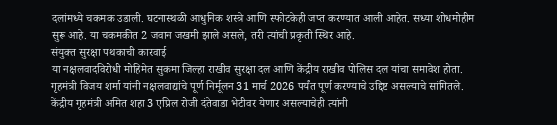दलांमध्ये चकमक उडाली. घटनास्थळी आधुनिक शस्त्रे आणि स्फोटकेही जप्त करण्यात आली आहेत. सध्या शोधमोहीम सुरू आहे. या चकमकीत 2 जवान जखमी झाले असले, तरी त्यांची प्रकृती स्थिर आहे.
संयुक्त सुरक्षा पथकाची कारवाई
या नक्षलवादविरोधी मोहिमेत सुकमा जिल्हा राखीव सुरक्षा दल आणि केंद्रीय राखीव पोलिस दल यांचा समावेश होता. गृहमंत्री विजय शर्मा यांनी नक्षलवाद्यांचे पूर्ण निर्मूलन 31 मार्च 2026 पर्यंत पूर्ण करण्याचे उद्दिष्ट असल्याचे सांगितले. केंद्रीय गृहमंत्री अमित शहा 3 एप्रिल रोजी दंतेवाडा भेटीवर येणार असल्याचेही त्यांनी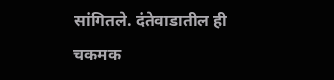सांगितले. दंतेवाडातील ही चकमक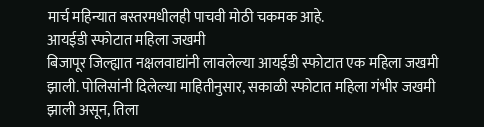मार्च महिन्यात बस्तरमधीलही पाचवी मोठी चकमक आहे.
आयईडी स्फोटात महिला जखमी
बिजापूर जिल्ह्यात नक्षलवाद्यांनी लावलेल्या आयईडी स्फोटात एक महिला जखमी झाली. पोलिसांनी दिलेल्या माहितीनुसार, सकाळी स्फोटात महिला गंभीर जखमी झाली असून, तिला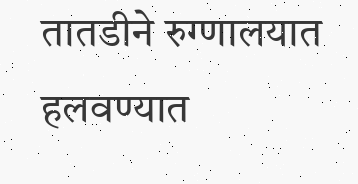तातडीने रुग्णालयात हलवण्यात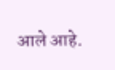आले आहे.